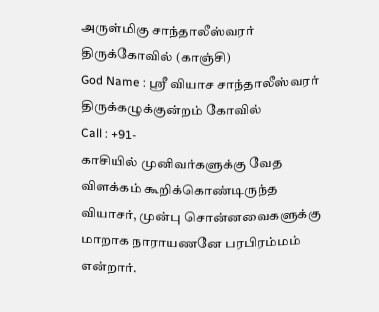அருள்மிகு சாந்தாலீஸ்வரர் திருக்கோவில் (காஞ்சி)
God Name : ஸ்ரீ வியாச சாந்தாலீஸ்வரர்
திருக்கழுக்குன்றம் கோவில்
Call : +91-
காசியில் முனிவர்களுக்கு வேத விளக்கம் கூறிக்கொண்டிருந்த வியாசர், முன்பு சொன்னவைகளுக்கு மாறாக நாராயணனே பரபிரம்மம் என்றார்.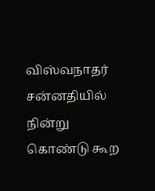விஸ்வநாதர் சன்னதியில் நின்று கொண்டு கூற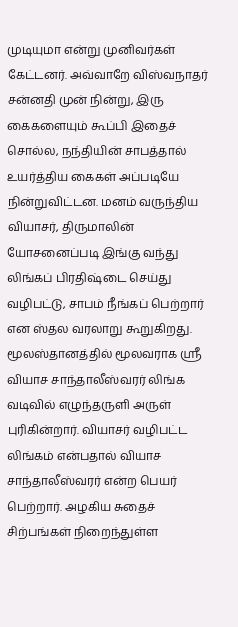முடியுமா என்று முனிவர்கள் கேட்டனர். அவ்வாறே விஸ்வநாதர் சன்னதி முன் நின்று, இரு கைகளையும் கூப்பி இதைச் சொல்ல, நந்தியின் சாபத்தால் உயர்த்திய கைகள் அப்படியே நின்றுவிட்டன. மனம் வருந்திய வியாசர், திருமாலின் யோசனைப்படி இங்கு வந்து லிங்கப் பிரதிஷ்டை செய்து வழிபட்டு, சாபம் நீங்கப் பெற்றார் என ஸ்தல வரலாறு கூறுகிறது.
மூலஸ்தானத்தில் மூலவராக ஸ்ரீ வியாச சாந்தாலீஸ்வரர் லிங்க வடிவில் எழுந்தருளி அருள் புரிகின்றார். வியாசர் வழிபட்ட லிங்கம் என்பதால் வியாச சாந்தாலீஸ்வரர் என்ற பெயர் பெற்றார். அழகிய சுதைச் சிற்பங்கள் நிறைந்துள்ள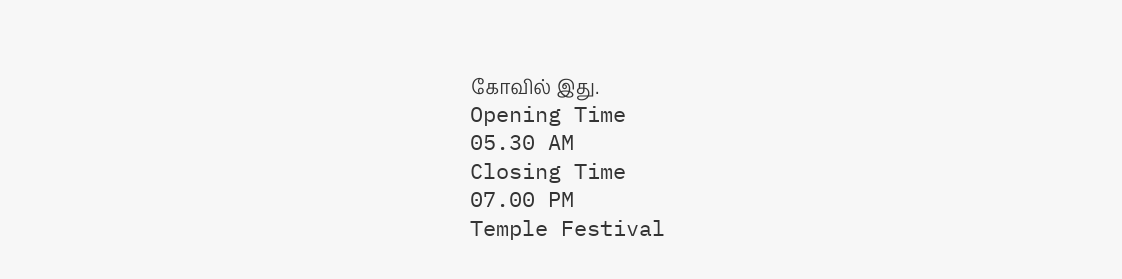கோவில் இது.
Opening Time
05.30 AM
Closing Time
07.00 PM
Temple Festival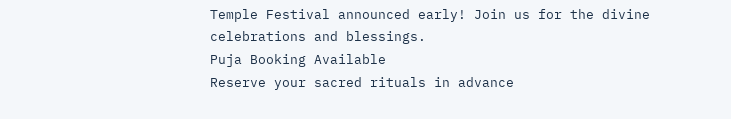Temple Festival announced early! Join us for the divine celebrations and blessings.
Puja Booking Available
Reserve your sacred rituals in advance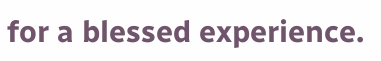for a blessed experience.